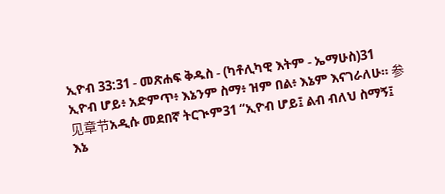ኢዮብ 33:31 - መጽሐፍ ቅዱስ - (ካቶሊካዊ እትም - ኤማሁስ)31 ኢዮብ ሆይ፥ አድምጥ፥ እኔንም ስማ፥ ዝም በል፥ እኔም እናገራለሁ። 参见章节አዲሱ መደበኛ ትርጒም31 “ኢዮብ ሆይ፤ ልብ ብለህ ስማኝ፤ እኔ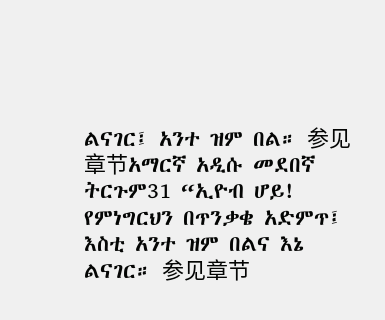ልናገር፤ አንተ ዝም በል። 参见章节አማርኛ አዲሱ መደበኛ ትርጉም31 “ኢዮብ ሆይ! የምነግርህን በጥንቃቄ አድምጥ፤ እስቲ አንተ ዝም በልና እኔ ልናገር። 参见章节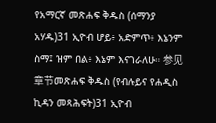የአማርኛ መጽሐፍ ቅዱስ (ሰማንያ አሃዱ)31 ኢዮብ ሆይ፥ አድምጥ፥ እኔንም ስማ፤ ዝም በል፥ እኔም እናገራለሁ። 参见章节መጽሐፍ ቅዱስ (የብሉይና የሐዲስ ኪዳን መጻሕፍት)31 ኢዮብ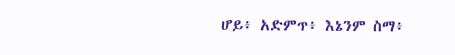ሆይ፥ አድምጥ፥ እኔንም ስማ፥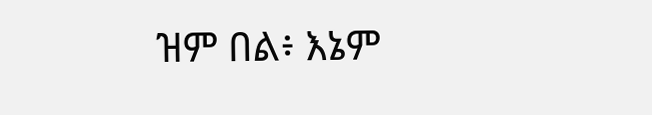ዝም በል፥ እኔም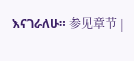እናገራለሁ። 参见章节 |